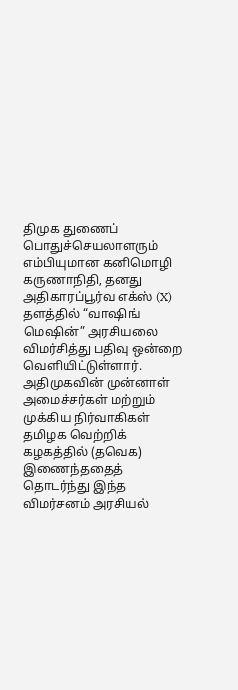திமுக துணைப் பொதுச்செயலாளரும் எம்பியுமான கனிமொழி கருணாநிதி, தனது அதிகாரப்பூர்வ எக்ஸ் (X) தளத்தில் “வாஷிங் மெஷின்” அரசியலை விமர்சித்து பதிவு ஒன்றை வெளியிட்டுள்ளார்.
அதிமுகவின் முன்னாள் அமைச்சர்கள் மற்றும் முக்கிய நிர்வாகிகள் தமிழக வெற்றிக் கழகத்தில் (தவெக) இணைந்ததைத் தொடர்ந்து இந்த விமர்சனம் அரசியல்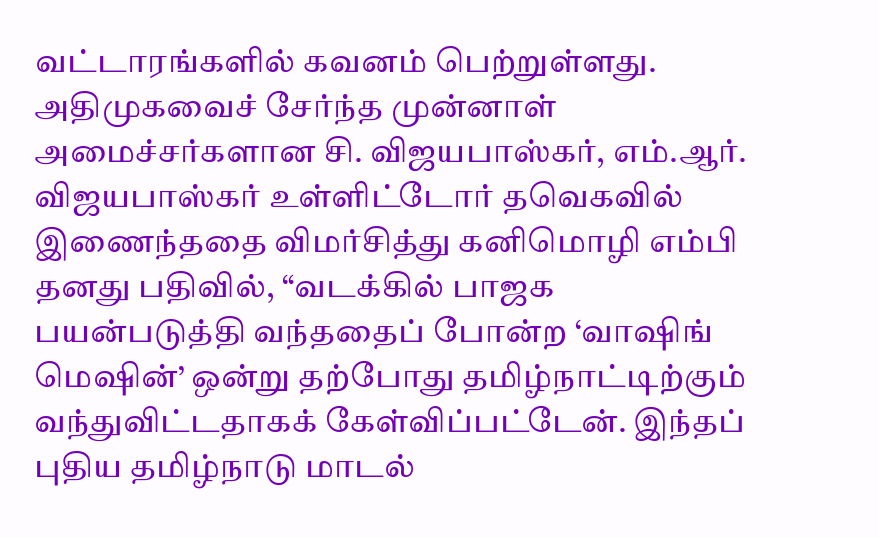வட்டாரங்களில் கவனம் பெற்றுள்ளது.
அதிமுகவைச் சேர்ந்த முன்னாள் அமைச்சர்களான சி. விஜயபாஸ்கர், எம்.ஆர். விஜயபாஸ்கர் உள்ளிட்டோர் தவெகவில் இணைந்ததை விமர்சித்து கனிமொழி எம்பி தனது பதிவில், “வடக்கில் பாஜக பயன்படுத்தி வந்ததைப் போன்ற ‘வாஷிங் மெஷின்’ ஒன்று தற்போது தமிழ்நாட்டிற்கும் வந்துவிட்டதாகக் கேள்விப்பட்டேன். இந்தப் புதிய தமிழ்நாடு மாடல்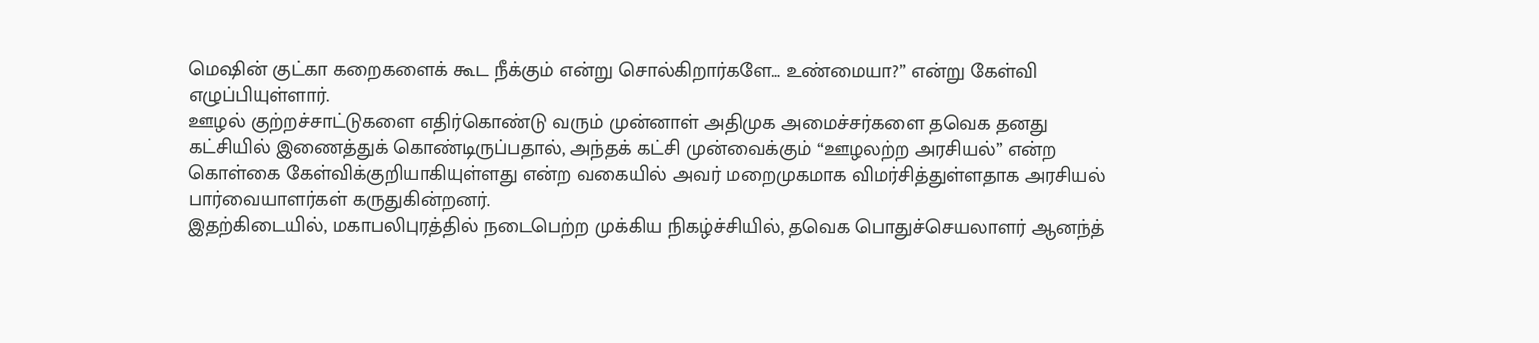மெஷின் குட்கா கறைகளைக் கூட நீக்கும் என்று சொல்கிறார்களே… உண்மையா?” என்று கேள்வி எழுப்பியுள்ளார்.
ஊழல் குற்றச்சாட்டுகளை எதிர்கொண்டு வரும் முன்னாள் அதிமுக அமைச்சர்களை தவெக தனது கட்சியில் இணைத்துக் கொண்டிருப்பதால், அந்தக் கட்சி முன்வைக்கும் “ஊழலற்ற அரசியல்” என்ற கொள்கை கேள்விக்குறியாகியுள்ளது என்ற வகையில் அவர் மறைமுகமாக விமர்சித்துள்ளதாக அரசியல் பார்வையாளர்கள் கருதுகின்றனர்.
இதற்கிடையில், மகாபலிபுரத்தில் நடைபெற்ற முக்கிய நிகழ்ச்சியில், தவெக பொதுச்செயலாளர் ஆனந்த்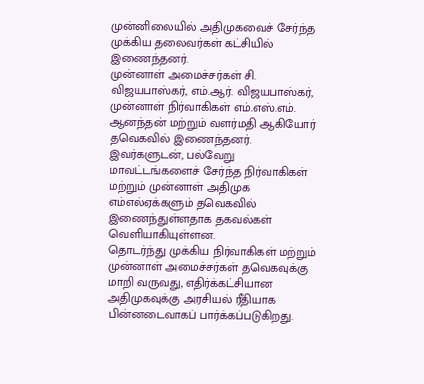முன்னிலையில் அதிமுகவைச் சேர்ந்த முக்கிய தலைவர்கள் கட்சியில் இணைந்தனர்.
முன்னாள் அமைச்சர்கள் சி. விஜயபாஸ்கர், எம்.ஆர். விஜயபாஸ்கர், முன்னாள் நிர்வாகிகள் எம்.எஸ்.எம். ஆனந்தன் மற்றும் வளர்மதி ஆகியோர் தவெகவில் இணைந்தனர்.
இவர்களுடன், பல்வேறு மாவட்டங்களைச் சேர்ந்த நிர்வாகிகள் மற்றும் முன்னாள் அதிமுக எம்எல்ஏக்களும் தவெகவில் இணைந்துள்ளதாக தகவல்கள் வெளியாகியுள்ளன.
தொடர்ந்து முக்கிய நிர்வாகிகள் மற்றும் முன்னாள் அமைச்சர்கள் தவெகவுக்கு மாறி வருவது, எதிர்க்கட்சியான அதிமுகவுக்கு அரசியல் ரீதியாக பின்னடைவாகப் பார்க்கப்படுகிறது.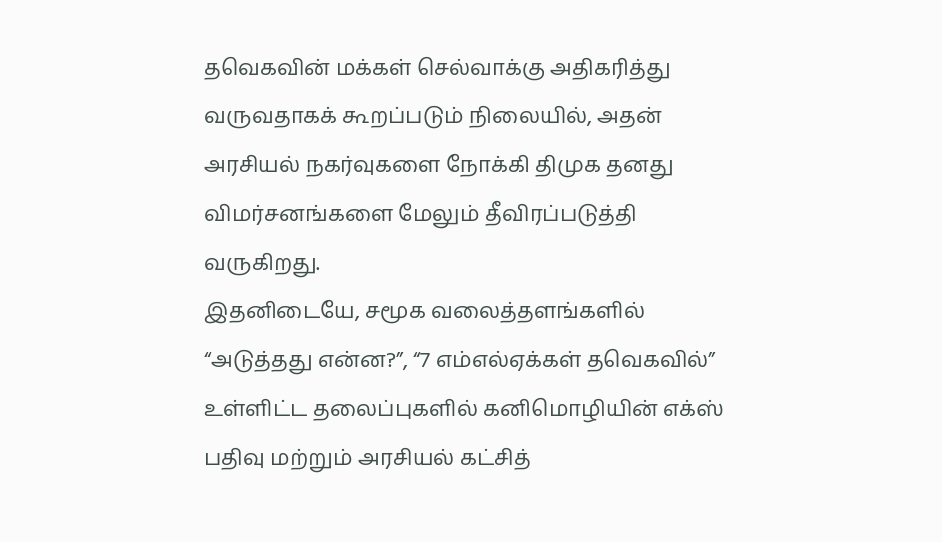தவெகவின் மக்கள் செல்வாக்கு அதிகரித்து வருவதாகக் கூறப்படும் நிலையில், அதன் அரசியல் நகர்வுகளை நோக்கி திமுக தனது விமர்சனங்களை மேலும் தீவிரப்படுத்தி வருகிறது.
இதனிடையே, சமூக வலைத்தளங்களில் “அடுத்தது என்ன?”, “7 எம்எல்ஏக்கள் தவெகவில்” உள்ளிட்ட தலைப்புகளில் கனிமொழியின் எக்ஸ் பதிவு மற்றும் அரசியல் கட்சித்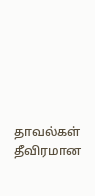தாவல்கள் தீவிரமான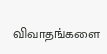விவாதங்களை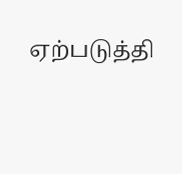ஏற்படுத்தி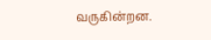வருகின்றன.